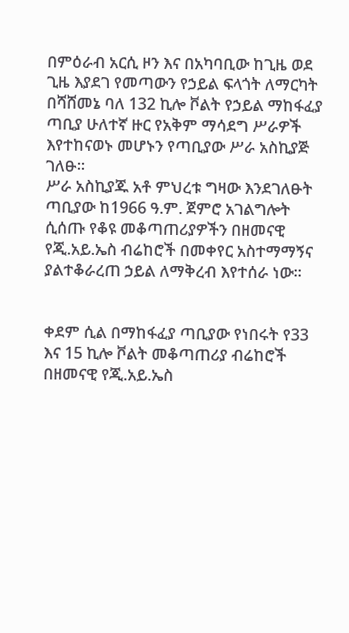በምዕራብ አርሲ ዞን እና በአካባቢው ከጊዜ ወደ ጊዜ እያደገ የመጣውን የኃይል ፍላጎት ለማርካት በሻሸመኔ ባለ 132 ኪሎ ቮልት የኃይል ማከፋፈያ ጣቢያ ሁለተኛ ዙር የአቅም ማሳደግ ሥራዎች እየተከናወኑ መሆኑን የጣቢያው ሥራ አስኪያጅ ገለፁ፡፡
ሥራ አስኪያጁ አቶ ምህረቱ ግዛው እንደገለፁት ጣቢያው ከ1966 ዓ.ም. ጀምሮ አገልግሎት ሲሰጡ የቆዩ መቆጣጠሪያዎችን በዘመናዊ የጂ.አይ.ኤስ ብሬከሮች በመቀየር አስተማማኝና ያልተቆራረጠ ኃይል ለማቅረብ እየተሰራ ነው።


ቀደም ሲል በማከፋፈያ ጣቢያው የነበሩት የ33 እና 15 ኪሎ ቮልት መቆጣጠሪያ ብሬከሮች በዘመናዊ የጂ.አይ.ኤስ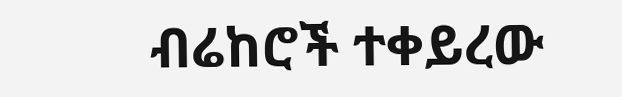ብሬከሮች ተቀይረው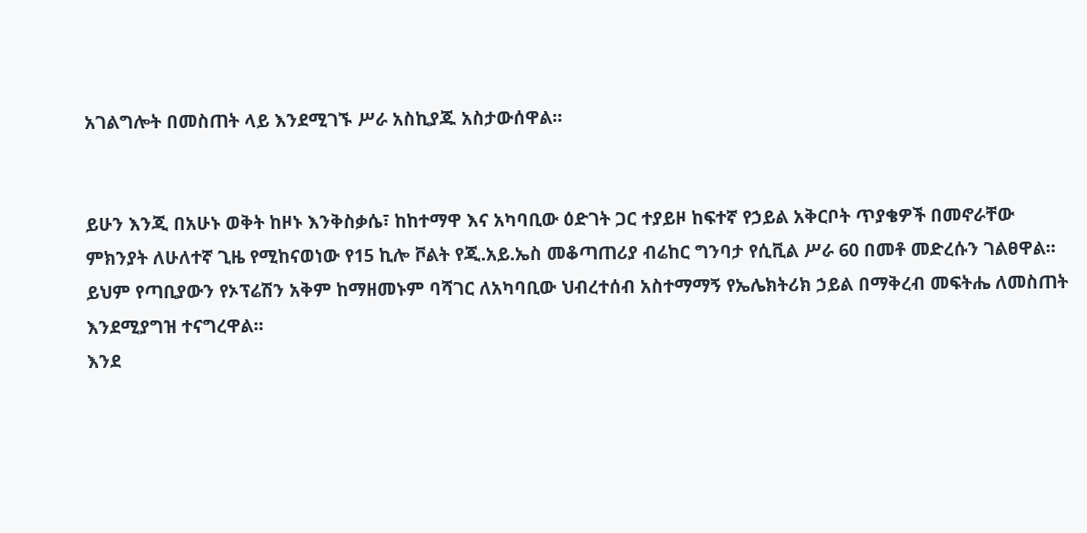አገልግሎት በመስጠት ላይ እንደሚገኙ ሥራ አስኪያጁ አስታውሰዋል፡፡


ይሁን እንጂ በአሁኑ ወቅት ከዞኑ እንቅስቃሴ፣ ከከተማዋ እና አካባቢው ዕድገት ጋር ተያይዞ ከፍተኛ የኃይል አቅርቦት ጥያቄዎች በመኖራቸው ምክንያት ለሁለተኛ ጊዜ የሚከናወነው የ15 ኪሎ ቮልት የጂ.አይ.ኤስ መቆጣጠሪያ ብሬከር ግንባታ የሲቪል ሥራ 60 በመቶ መድረሱን ገልፀዋል፡፡
ይህም የጣቢያውን የኦፕሬሽን አቅም ከማዘመኑም ባሻገር ለአካባቢው ህብረተሰብ አስተማማኝ የኤሌክትሪክ ኃይል በማቅረብ መፍትሔ ለመስጠት እንደሚያግዝ ተናግረዋል፡፡
እንደ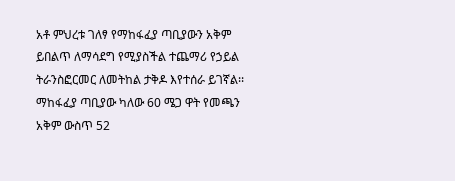አቶ ምህረቱ ገለፃ የማከፋፈያ ጣቢያውን አቅም ይበልጥ ለማሳደግ የሚያስችል ተጨማሪ የኃይል ትራንስፎርመር ለመትከል ታቅዶ እየተሰራ ይገኛል፡፡
ማከፋፈያ ጣቢያው ካለው 60 ሜጋ ዋት የመጫን አቅም ውስጥ 52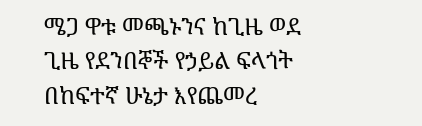ሜጋ ዋቱ መጫኑንና ከጊዜ ወደ ጊዜ የደንበኞች የኃይል ፍላጎት በከፍተኛ ሁኔታ እየጨመረ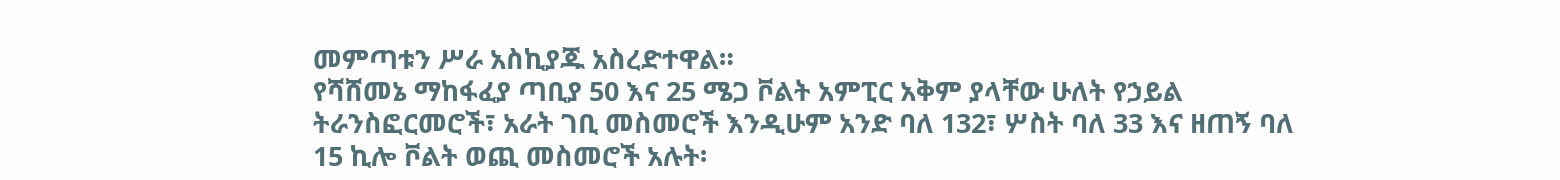መምጣቱን ሥራ አስኪያጁ አስረድተዋል።
የሻሸመኔ ማከፋፈያ ጣቢያ 50 እና 25 ሜጋ ቮልት አምፒር አቅም ያላቸው ሁለት የኃይል ትራንስፎርመሮች፣ አራት ገቢ መስመሮች እንዲሁም አንድ ባለ 132፣ ሦስት ባለ 33 እና ዘጠኝ ባለ 15 ኪሎ ቮልት ወጪ መስመሮች አሉት፡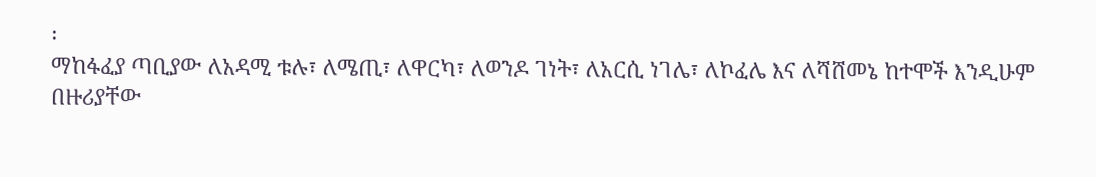፡
ማከፋፈያ ጣቢያው ለአዳሚ ቱሉ፣ ለሜጢ፣ ለዋርካ፣ ለወንዶ ገነት፣ ለአርሲ ነገሌ፣ ለኮፈሌ እና ለሻሸመኔ ከተሞች እንዲሁም በዙሪያቸው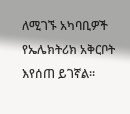ለሚገኙ አካባቢዎች የኤሌክትሪክ አቅርቦት እየሰጠ ይገኛል፡፡